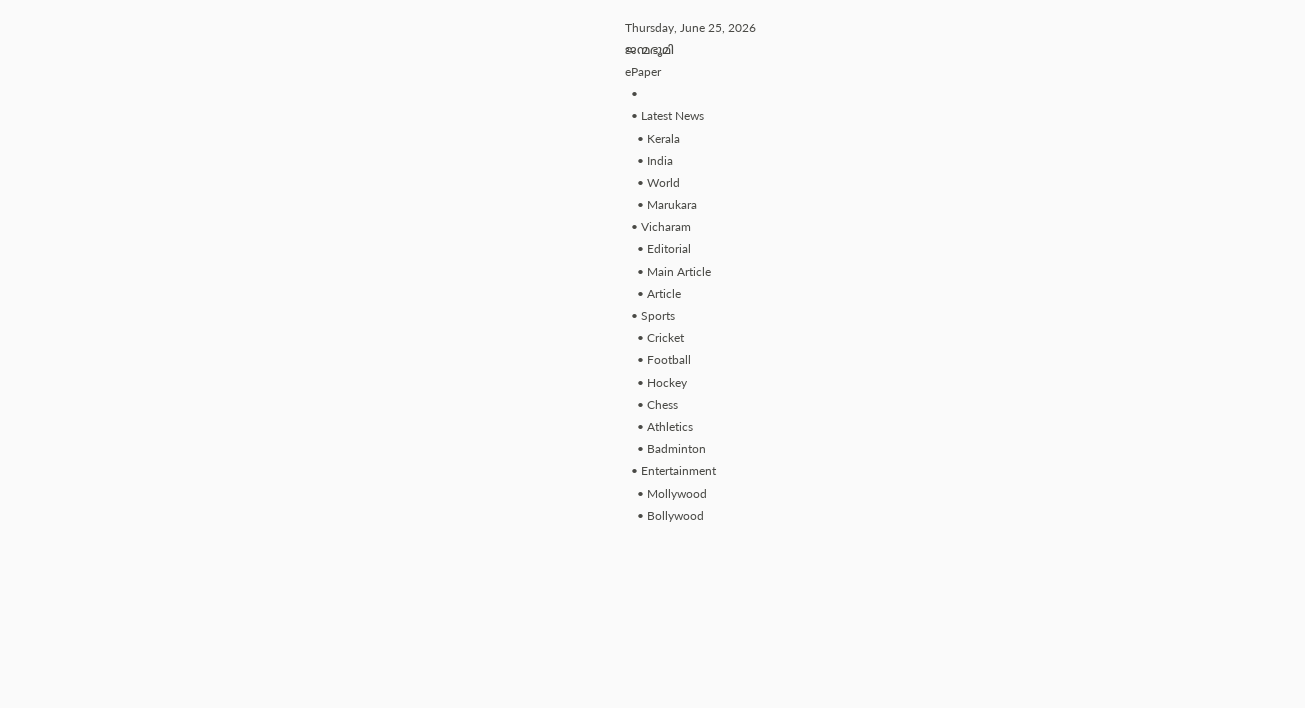Thursday, June 25, 2026
ജന്മഭൂമി
ePaper
  •
  • Latest News
    • Kerala
    • India
    • World
    • Marukara
  • Vicharam
    • Editorial
    • Main Article
    • Article
  • Sports
    • Cricket
    • Football
    • Hockey
    • Chess
    • Athletics
    • Badminton
  • Entertainment
    • Mollywood
    • Bollywood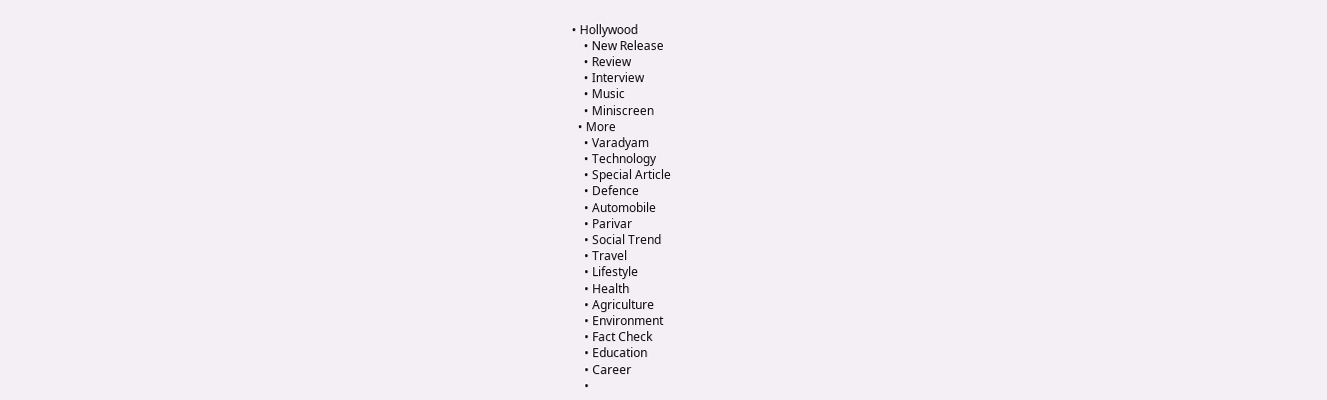• Hollywood
    • New Release
    • Review
    • Interview
    • Music
    • Miniscreen
  • More
    • Varadyam
    • Technology
    • Special Article
    • Defence
    • Automobile
    • Parivar
    • Social Trend
    • Travel
    • Lifestyle
    • Health
    • Agriculture
    • Environment
    • Fact Check
    • Education
    • Career
    •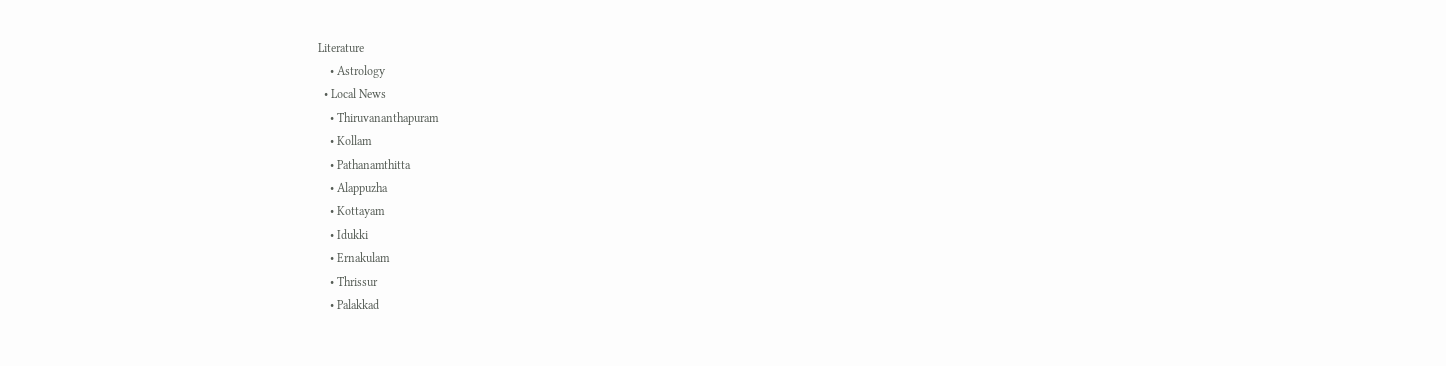Literature
    • Astrology
  • Local News
    • Thiruvananthapuram
    • Kollam
    • Pathanamthitta
    • Alappuzha
    • Kottayam
    • Idukki
    • Ernakulam
    • Thrissur
    • Palakkad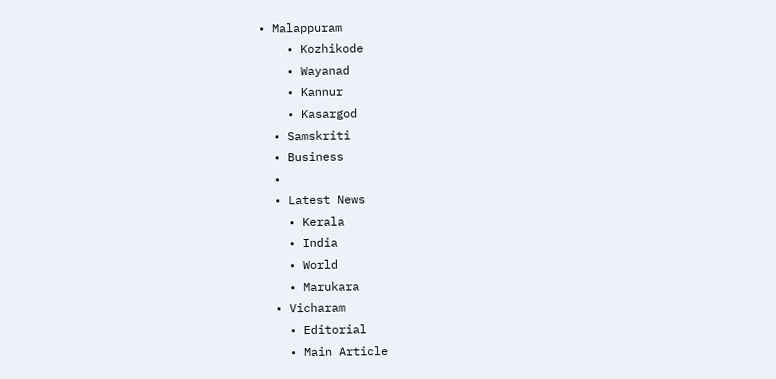• Malappuram
    • Kozhikode
    • Wayanad
    • Kannur
    • Kasargod
  • Samskriti
  • Business
  •
  • Latest News
    • Kerala
    • India
    • World
    • Marukara
  • Vicharam
    • Editorial
    • Main Article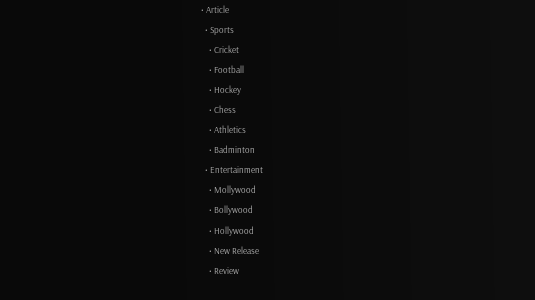• Article
  • Sports
    • Cricket
    • Football
    • Hockey
    • Chess
    • Athletics
    • Badminton
  • Entertainment
    • Mollywood
    • Bollywood
    • Hollywood
    • New Release
    • Review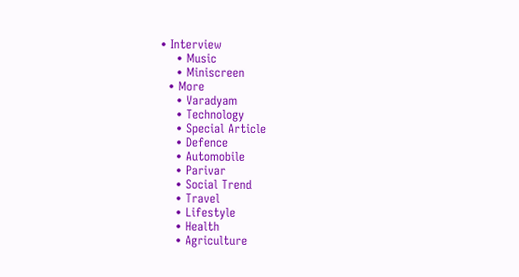• Interview
    • Music
    • Miniscreen
  • More
    • Varadyam
    • Technology
    • Special Article
    • Defence
    • Automobile
    • Parivar
    • Social Trend
    • Travel
    • Lifestyle
    • Health
    • Agriculture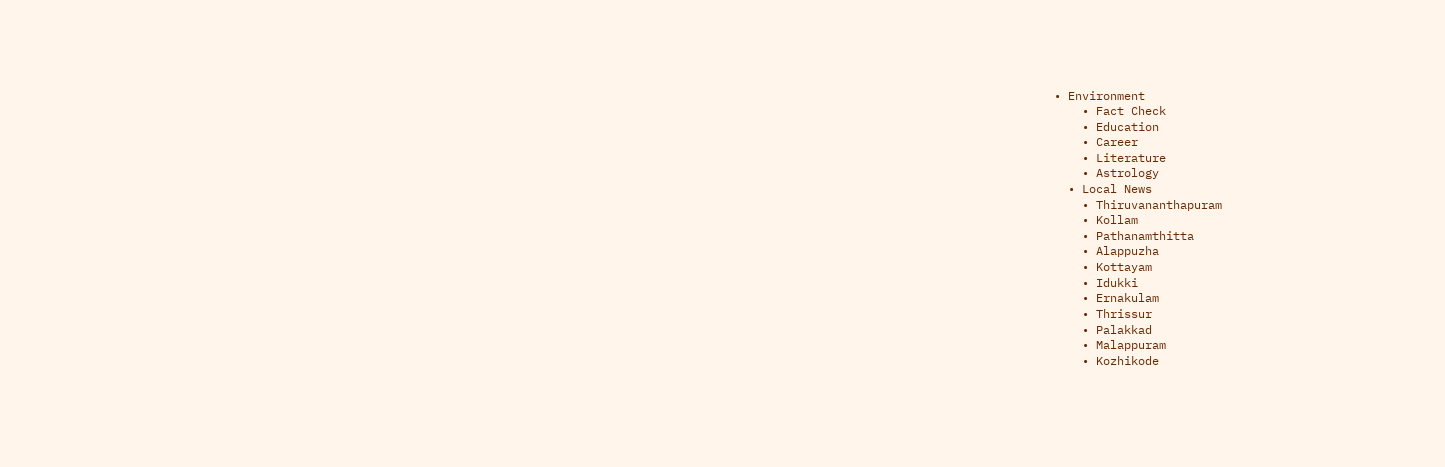• Environment
    • Fact Check
    • Education
    • Career
    • Literature
    • Astrology
  • Local News
    • Thiruvananthapuram
    • Kollam
    • Pathanamthitta
    • Alappuzha
    • Kottayam
    • Idukki
    • Ernakulam
    • Thrissur
    • Palakkad
    • Malappuram
    • Kozhikode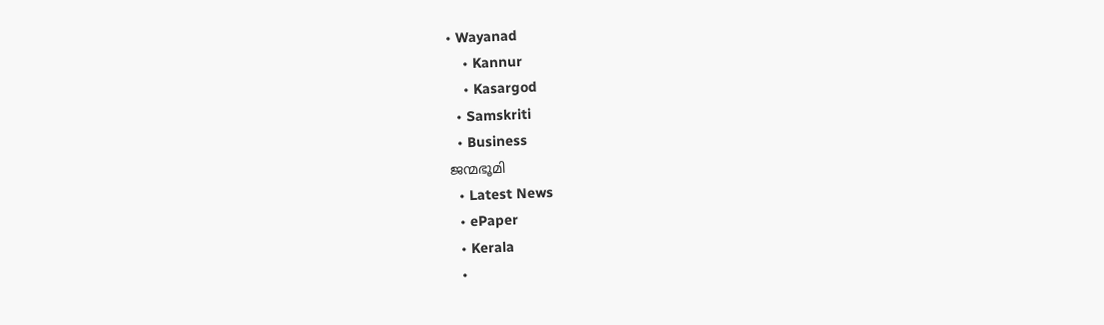• Wayanad
    • Kannur
    • Kasargod
  • Samskriti
  • Business
ജന്മഭൂമി
  • Latest News
  • ePaper
  • Kerala
  •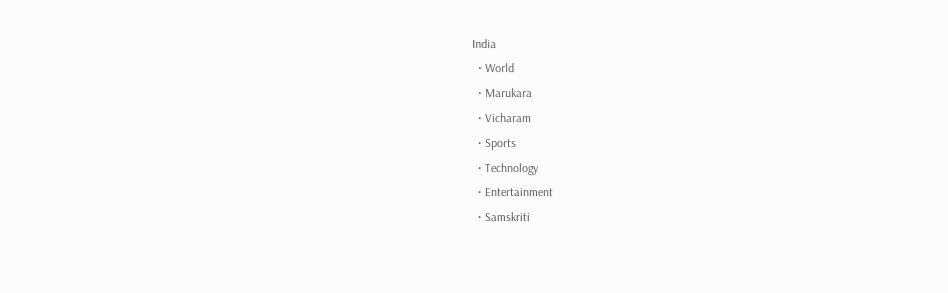India
  • World
  • Marukara
  • Vicharam
  • Sports
  • Technology
  • Entertainment
  • Samskriti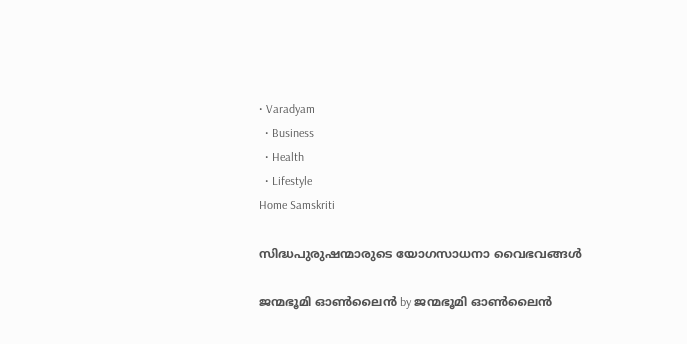• Varadyam
  • Business
  • Health
  • Lifestyle
Home Samskriti

സിദ്ധപുരുഷന്മാരുടെ യോഗസാധനാ വൈഭവങ്ങള്‍

ജന്മഭൂമി ഓണ്‍ലൈന്‍ by ജന്മഭൂമി ഓണ്‍ലൈന്‍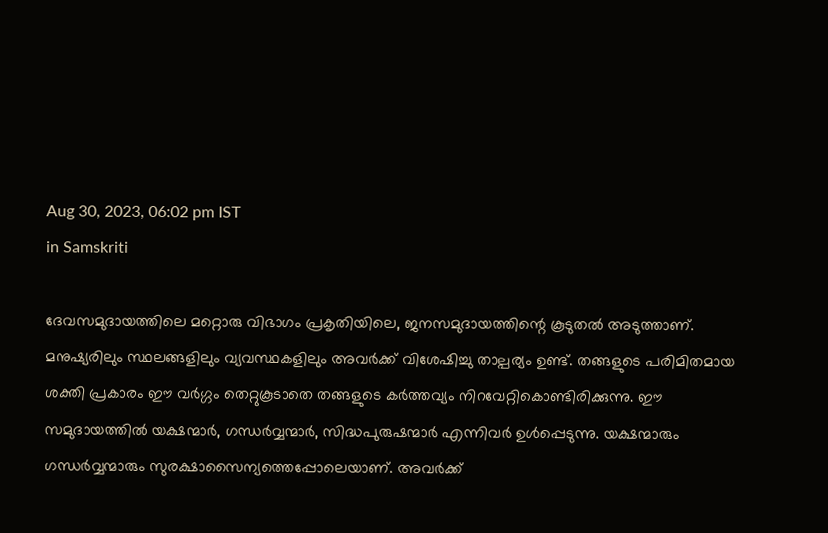Aug 30, 2023, 06:02 pm IST
in Samskriti

ദേവസമുദായത്തിലെ മറ്റൊരു വിഭാഗം പ്രകൃതിയിലെ, ജനസമുദായത്തിന്റെ കൂടുതല്‍ അടുത്താണ്. മനുഷ്യരിലും സ്ഥലങ്ങളിലും വ്യവസ്ഥകളിലും അവര്‍ക്ക് വിശേഷിച്ചു താല്പര്യം ഉണ്ട്. തങ്ങളുടെ പരിമിതമായ ശക്തി പ്രകാരം ഈ വര്‍ഗ്ഗം തെറ്റുകൂടാതെ തങ്ങളുടെ കര്‍ത്തവ്യം നിറവേറ്റികൊണ്ടിരിക്കുന്നു. ഈ സമുദായത്തില്‍ യക്ഷന്മാര്‍, ഗന്ധര്‍വ്വന്മാര്‍, സിദ്ധപുരുഷന്മാര്‍ എന്നിവര്‍ ഉള്‍പ്പെടുന്നു. യക്ഷന്മാരും ഗന്ധര്‍വ്വന്മാരും സുരക്ഷാസൈന്യത്തെപ്പോലെയാണ്. അവര്‍ക്ക്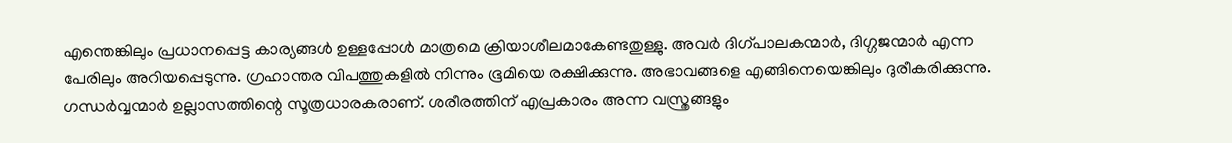എന്തെങ്കിലും പ്രധാനപ്പെട്ട കാര്യങ്ങള്‍ ഉള്ളപ്പോള്‍ മാത്രമെ ക്രിയാശീലമാകേണ്ടതുള്ളു. അവര്‍ ദിഗ്പാലകന്മാര്‍, ദിഗ്ഗജന്മാര്‍ എന്ന പേരിലും അറിയപ്പെടുന്നു. ഗ്രഹാന്തര വിപത്തുകളില്‍ നിന്നും ഭൂമിയെ രക്ഷിക്കുന്നു. അഭാവങ്ങളെ എങ്ങിനെയെങ്കിലും ദുരീകരിക്കുന്നു. ഗന്ധര്‍വ്വന്മാര്‍ ഉല്ലാസത്തിന്റെ സൂത്രധാരകരാണ്. ശരീരത്തിന് എപ്രകാരം അന്ന വസ്ത്രങ്ങളും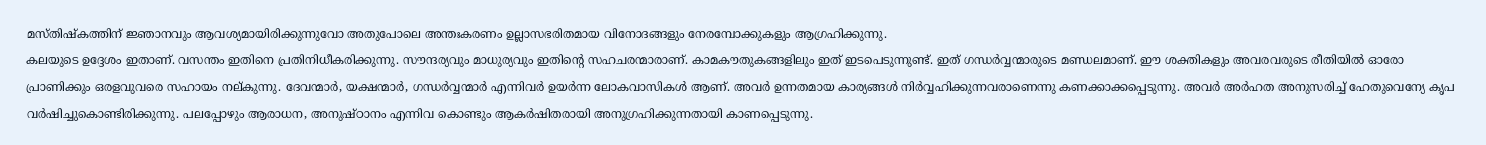മസ്തിഷ്‌കത്തിന് ജ്ഞാനവും ആവശ്യമായിരിക്കുന്നുവോ അതുപോലെ അന്തഃകരണം ഉല്ലാസഭരിതമായ വിനോദങ്ങളും നേരമ്പോക്കുകളും ആഗ്രഹിക്കുന്നു.
കലയുടെ ഉദ്ദേശം ഇതാണ്. വസന്തം ഇതിനെ പ്രതിനിധീകരിക്കുന്നു. സൗന്ദര്യവും മാധുര്യവും ഇതിന്റെ സഹചരന്മാരാണ്. കാമകൗതുകങ്ങളിലും ഇത് ഇടപെടുന്നുണ്ട്. ഇത് ഗന്ധര്‍വ്വന്മാരുടെ മണ്ഡലമാണ്. ഈ ശക്തികളും അവരവരുടെ രീതിയില്‍ ഓരോ പ്രാണിക്കും ഒരളവുവരെ സഹായം നല്കുന്നു. ദേവന്മാര്‍, യക്ഷന്മാര്‍, ഗന്ധര്‍വ്വന്മാര്‍ എന്നിവര്‍ ഉയര്‍ന്ന ലോകവാസികള്‍ ആണ്. അവര്‍ ഉന്നതമായ കാര്യങ്ങള്‍ നിര്‍വ്വഹിക്കുന്നവരാണെന്നു കണക്കാക്കപ്പെടുന്നു. അവര്‍ അര്‍ഹത അനുസരിച്ച് ഹേതുവെന്യേ കൃപ വര്‍ഷിച്ചുകൊണ്ടിരിക്കുന്നു. പലപ്പോഴും ആരാധന, അനുഷ്ഠാനം എന്നിവ കൊണ്ടും ആകര്‍ഷിതരായി അനുഗ്രഹിക്കുന്നതായി കാണപ്പെടുന്നു.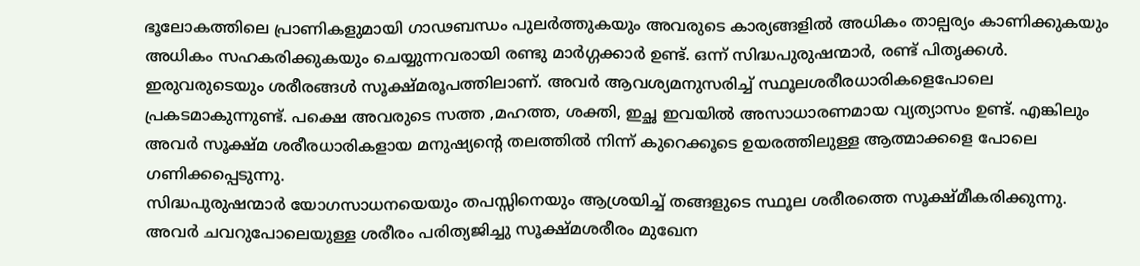ഭൂലോകത്തിലെ പ്രാണികളുമായി ഗാഢബന്ധം പുലര്‍ത്തുകയും അവരുടെ കാര്യങ്ങളില്‍ അധികം താല്പര്യം കാണിക്കുകയും അധികം സഹകരിക്കുകയും ചെയ്യുന്നവരായി രണ്ടു മാര്‍ഗ്ഗക്കാര്‍ ഉണ്ട്. ഒന്ന് സിദ്ധപുരുഷന്മാര്‍, രണ്ട് പിതൃക്കള്‍. ഇരുവരുടെയും ശരീരങ്ങള്‍ സൂക്ഷ്മരൂപത്തിലാണ്. അവര്‍ ആവശ്യമനുസരിച്ച് സ്ഥൂലശരീരധാരികളെപോലെ പ്രകടമാകുന്നുണ്ട്. പക്ഷെ അവരുടെ സത്ത ,മഹത്ത, ശക്തി, ഇച്ഛ ഇവയില്‍ അസാധാരണമായ വ്യത്യാസം ഉണ്ട്. എങ്കിലും അവര്‍ സൂക്ഷ്മ ശരീരധാരികളായ മനുഷ്യന്റെ തലത്തില്‍ നിന്ന് കുറെക്കൂടെ ഉയരത്തിലുള്ള ആത്മാക്കളെ പോലെ ഗണിക്കപ്പെടുന്നു.
സിദ്ധപുരുഷന്മാര്‍ യോഗസാധനയെയും തപസ്സിനെയും ആശ്രയിച്ച് തങ്ങളുടെ സ്ഥൂല ശരീരത്തെ സൂക്ഷ്മീകരിക്കുന്നു. അവര്‍ ചവറുപോലെയുള്ള ശരീരം പരിത്യജിച്ചു സൂക്ഷ്മശരീരം മുഖേന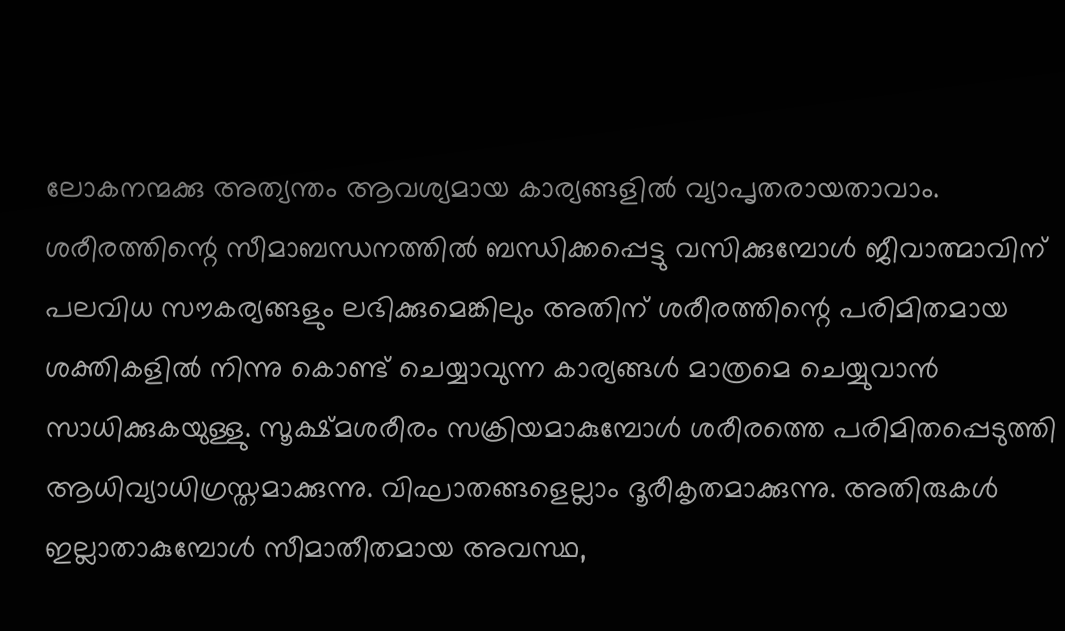ലോകനന്മക്കു അത്യന്തം ആവശ്യമായ കാര്യങ്ങളില്‍ വ്യാപൃതരായതാവാം. ശരീരത്തിന്റെ സീമാബന്ധനത്തില്‍ ബന്ധിക്കപ്പെട്ടു വസിക്കുമ്പോള്‍ ജീവാത്മാവിന് പലവിധ സൗകര്യങ്ങളും ലഭിക്കുമെങ്കിലും അതിന് ശരീരത്തിന്റെ പരിമിതമായ ശക്തികളില്‍ നിന്നു കൊണ്ട് ചെയ്യാവുന്ന കാര്യങ്ങള്‍ മാത്രമെ ചെയ്യുവാന്‍ സാധിക്കുകയുള്ളു. സൂക്ഷ്മശരീരം സക്രിയമാകുമ്പോള്‍ ശരീരത്തെ പരിമിതപ്പെടുത്തി ആധിവ്യാധിഗ്രസ്തമാക്കുന്നു. വിഘാതങ്ങളെല്ലാം ദൂരീകൃതമാക്കുന്നു. അതിരുകള്‍ ഇല്ലാതാകുമ്പോള്‍ സീമാതീതമായ അവസ്ഥ,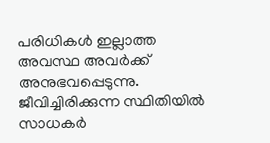പരിധികള്‍ ഇല്ലാത്ത അവസ്ഥ അവര്‍ക്ക് അനുഭവപ്പെടുന്നു. ജീവിച്ചിരിക്കുന്ന സ്ഥിതിയില്‍ സാധകര്‍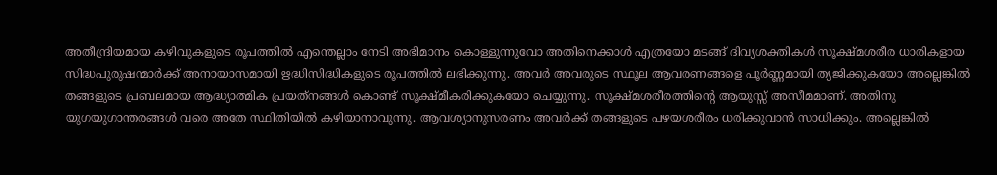അതീന്ദ്രിയമായ കഴിവുകളുടെ രൂപത്തില്‍ എന്തെല്ലാം നേടി അഭിമാനം കൊള്ളുന്നുവോ അതിനെക്കാള്‍ എത്രയോ മടങ്ങ് ദിവ്യശക്തികള്‍ സൂക്ഷ്മശരീര ധാരികളായ സിദ്ധപുരുഷന്മാര്‍ക്ക് അനായാസമായി ഋദ്ധിസിദ്ധികളുടെ രൂപത്തില്‍ ലഭിക്കുന്നു. അവര്‍ അവരുടെ സ്ഥൂല ആവരണങ്ങളെ പൂര്‍ണ്ണമായി ത്യജിക്കുകയോ അല്ലെങ്കില്‍ തങ്ങളുടെ പ്രബലമായ ആദ്ധ്യാത്മിക പ്രയത്‌നങ്ങള്‍ കൊണ്ട് സൂക്ഷ്മീകരിക്കുകയോ ചെയ്യുന്നു. സൂക്ഷ്മശരീരത്തിന്റെ ആയുസ്സ് അസീമമാണ്. അതിനു യുഗയുഗാന്തരങ്ങള്‍ വരെ അതേ സ്ഥിതിയില്‍ കഴിയാനാവുന്നു. ആവശ്യാനുസരണം അവര്‍ക്ക് തങ്ങളുടെ പഴയശരീരം ധരിക്കുവാന്‍ സാധിക്കും. അല്ലെങ്കില്‍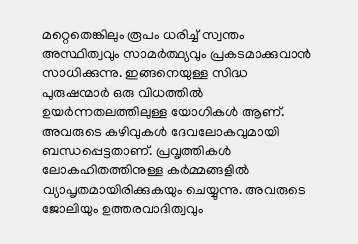മറ്റെതെങ്കിലും രൂപം ധരിച്ച് സ്വന്തം അസ്ഥിത്വവും സാമര്‍ത്ഥ്യവും പ്രകടമാക്കുവാന്‍ സാധിക്കുന്നു. ഇങ്ങനെയുള്ള സിദ്ധ
പുരുഷന്മാര്‍ ഒരു വിധത്തില്‍ ഉയര്‍ന്നതലത്തിലുള്ള യോഗികള്‍ ആണ്. അവരുടെ കഴിവുകള്‍ ദേവലോകവുമായി ബന്ധപ്പെട്ടതാണ്. പ്രവൃത്തികള്‍ ലോകഹിതത്തിനുള്ള കര്‍മ്മങ്ങളില്‍ വ്യാപൃതമായിരിക്കുകയും ചെയ്യുന്നു. അവരുടെ ജോലിയും ഉത്തരവാദിത്വവും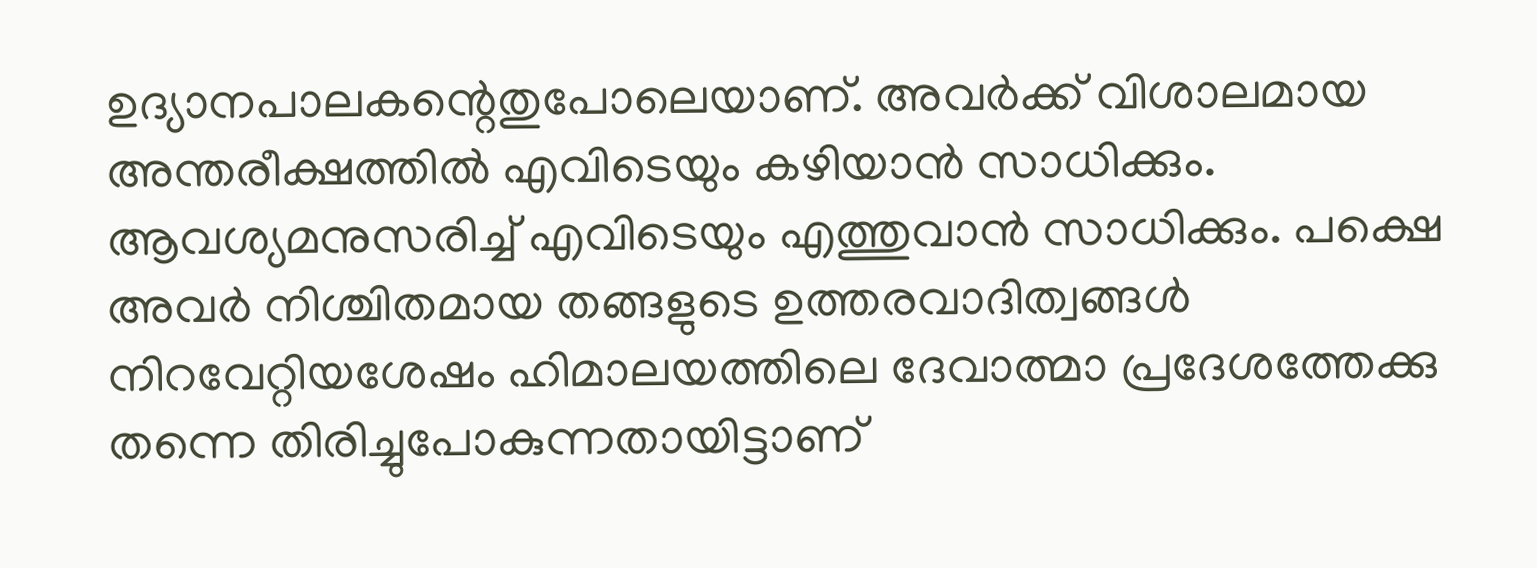ഉദ്യാനപാലകന്റെതുപോലെയാണ്. അവര്‍ക്ക് വിശാലമായ അന്തരീക്ഷത്തില്‍ എവിടെയും കഴിയാന്‍ സാധിക്കും. ആവശ്യമനുസരിച്ച് എവിടെയും എത്തുവാന്‍ സാധിക്കും. പക്ഷെ അവര്‍ നിശ്ചിതമായ തങ്ങളുടെ ഉത്തരവാദിത്വങ്ങള്‍ നിറവേറ്റിയശേഷം ഹിമാലയത്തിലെ ദേവാത്മാ പ്രദേശത്തേക്കു തന്നെ തിരിച്ചുപോകുന്നതായിട്ടാണ്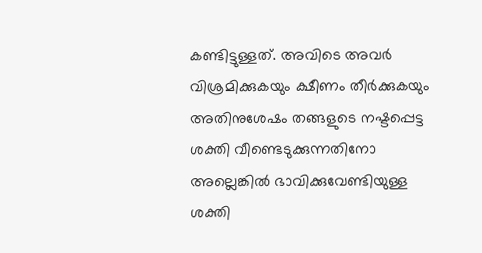കണ്ടിട്ടുള്ളത്. അവിടെ അവര്‍ വിശ്രമിക്കുകയും ക്ഷീണം തീര്‍ക്കുകയും അതിനുശേഷം തങ്ങളുടെ നഷ്ടപ്പെട്ട ശക്തി വീണ്ടെടുക്കുന്നതിനോ അല്ലെങ്കില്‍ ഭാവിക്കുവേണ്ടിയുള്ള ശക്തി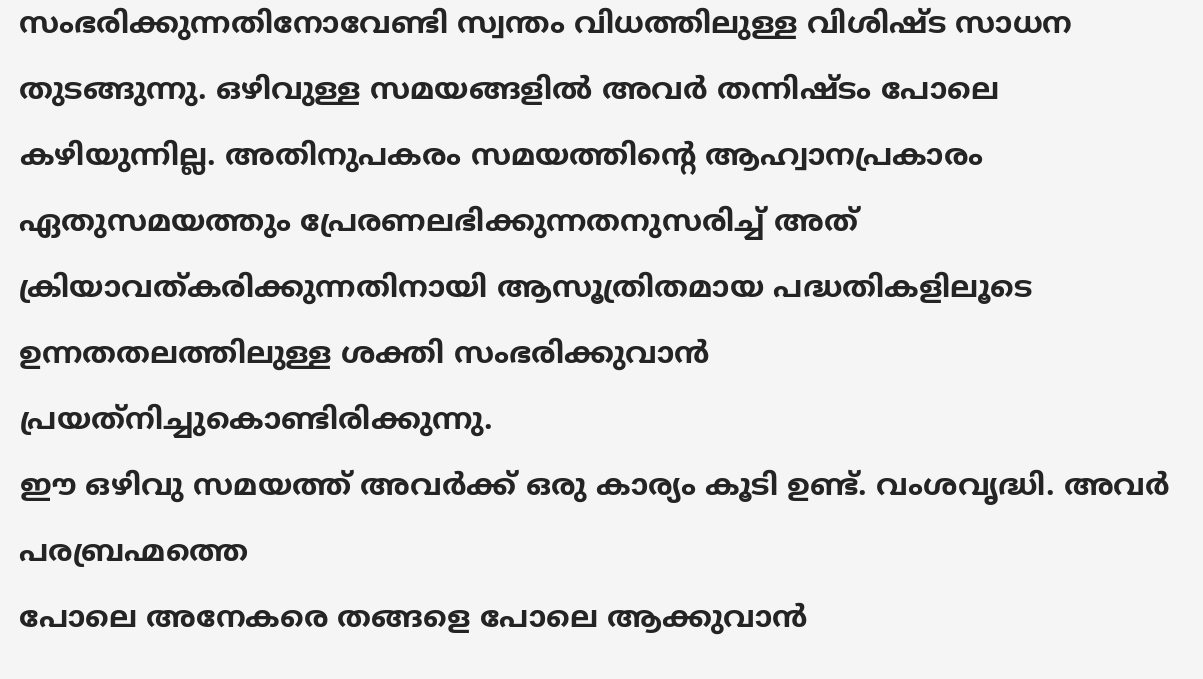സംഭരിക്കുന്നതിനോവേണ്ടി സ്വന്തം വിധത്തിലുള്ള വിശിഷ്ട സാധന തുടങ്ങുന്നു. ഒഴിവുള്ള സമയങ്ങളില്‍ അവര്‍ തന്നിഷ്ടം പോലെ കഴിയുന്നില്ല. അതിനുപകരം സമയത്തിന്റെ ആഹ്വാനപ്രകാരം ഏതുസമയത്തും പ്രേരണലഭിക്കുന്നതനുസരിച്ച് അത് ക്രിയാവത്കരിക്കുന്നതിനായി ആസൂത്രിതമായ പദ്ധതികളിലൂടെ ഉന്നതതലത്തിലുള്ള ശക്തി സംഭരിക്കുവാന്‍ പ്രയത്‌നിച്ചുകൊണ്ടിരിക്കുന്നു.
ഈ ഒഴിവു സമയത്ത് അവര്‍ക്ക് ഒരു കാര്യം കൂടി ഉണ്ട്. വംശവൃദ്ധി. അവര്‍ പരബ്രഹ്മത്തെ
പോലെ അനേകരെ തങ്ങളെ പോലെ ആക്കുവാന്‍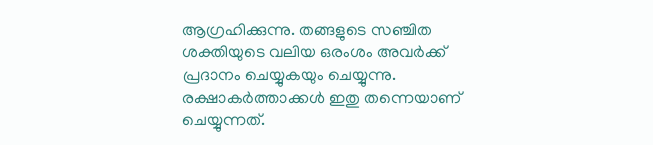ആഗ്രഹിക്കുന്നു. തങ്ങളുടെ സഞ്ചിത ശക്തിയുടെ വലിയ ഒരംശം അവര്‍ക്ക് പ്രദാനം ചെയ്യുകയും ചെയ്യുന്നു. രക്ഷാകര്‍ത്താക്കള്‍ ഇതു തന്നെയാണ് ചെയ്യുന്നത്.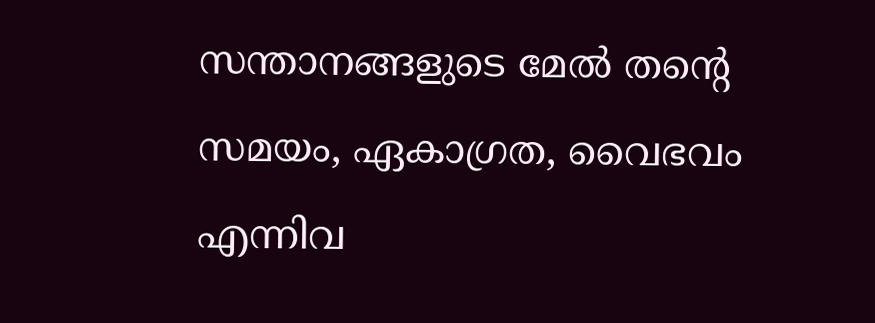സന്താനങ്ങളുടെ മേല്‍ തന്റെ സമയം, ഏകാഗ്രത, വൈഭവം എന്നിവ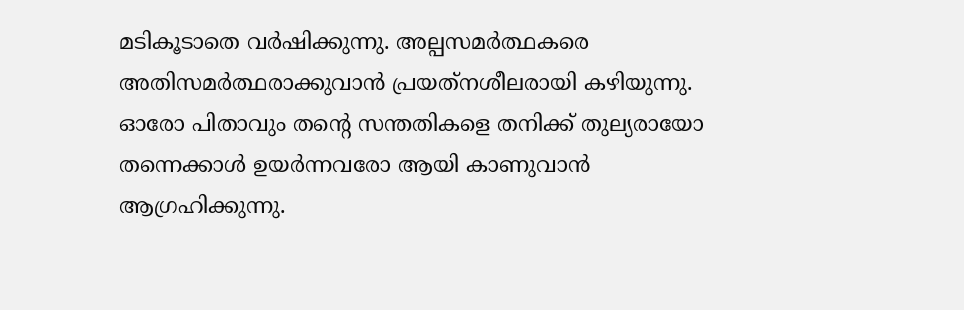മടികൂടാതെ വര്‍ഷിക്കുന്നു. അല്പസമര്‍ത്ഥകരെ അതിസമര്‍ത്ഥരാക്കുവാന്‍ പ്രയത്‌നശീലരായി കഴിയുന്നു. ഓരോ പിതാവും തന്റെ സന്തതികളെ തനിക്ക് തുല്യരായോ തന്നെക്കാള്‍ ഉയര്‍ന്നവരോ ആയി കാണുവാന്‍ ആഗ്രഹിക്കുന്നു.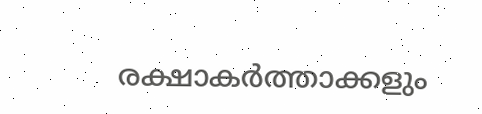രക്ഷാകര്‍ത്താക്കളും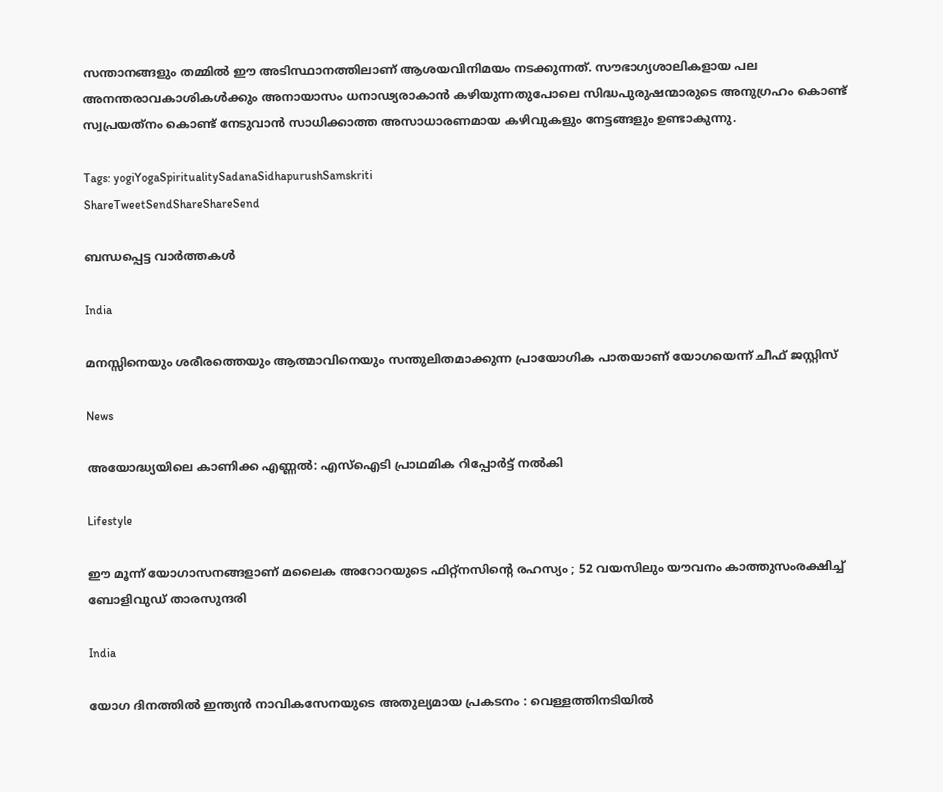സന്താനങ്ങളും തമ്മില്‍ ഈ അടിസ്ഥാനത്തിലാണ് ആശയവിനിമയം നടക്കുന്നത്. സൗഭാഗ്യശാലികളായ പല അനന്തരാവകാശികള്‍ക്കും അനായാസം ധനാഢ്യരാകാന്‍ കഴിയുന്നതുപോലെ സിദ്ധപുരുഷന്മാരുടെ അനുഗ്രഹം കൊണ്ട് സ്വപ്രയത്‌നം കൊണ്ട് നേടുവാന്‍ സാധിക്കാത്ത അസാധാരണമായ കഴിവുകളും നേട്ടങ്ങളും ഉണ്ടാകുന്നു.

Tags: yogiYogaSpiritualitySadanaSidhapurushSamskriti
ShareTweetSendShareShareSend

ബന്ധപ്പെട്ട വാര്‍ത്തകള്‍

India

മനസ്സിനെയും ശരീരത്തെയും ആത്മാവിനെയും സന്തുലിതമാക്കുന്ന പ്രായോഗിക പാതയാണ് യോഗയെന്ന് ചീഫ് ജസ്റ്റിസ്

News

അയോദ്ധ്യയിലെ കാണിക്ക എണ്ണൽ: എസ്‌ഐടി പ്രാഥമിക റിപ്പോർട്ട് നൽകി

Lifestyle

ഈ മൂന്ന് യോഗാസനങ്ങളാണ് മലൈക അറോറയുടെ ഫിറ്റ്നസിന്റെ രഹസ്യം ; 52 വയസിലും യൗവനം കാത്തുസംരക്ഷിച്ച് ബോളിവുഡ് താരസുന്ദരി

India

യോഗ ദിനത്തിൽ ഇന്ത്യൻ നാവികസേനയുടെ അതുല്യമായ പ്രകടനം : വെള്ളത്തിനടിയിൽ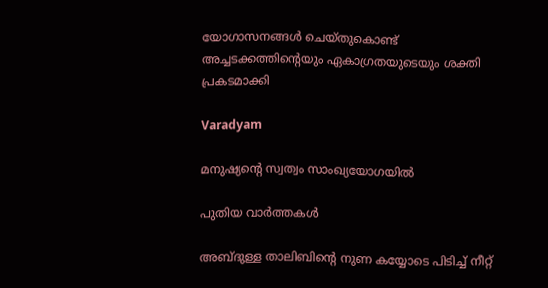യോഗാസനങ്ങൾ ചെയ്തുകൊണ്ട് അച്ചടക്കത്തിന്റെയും ഏകാഗ്രതയുടെയും ശക്തി പ്രകടമാക്കി

Varadyam

മനുഷ്യന്റെ സ്വത്വം സാംഖ്യയോഗയില്‍

പുതിയ വാര്‍ത്തകള്‍

അബ്ദുള്ള താലിബിന്റെ നുണ കയ്യോടെ പിടിച്ച് നീറ്റ്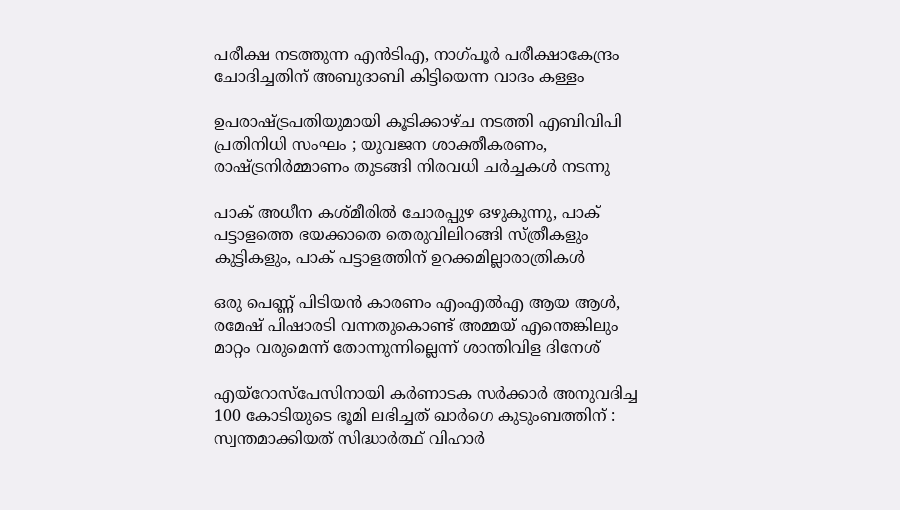പരീക്ഷ നടത്തുന്ന എന്‍ടിഎ, നാഗ്പൂര്‍ പരീക്ഷാകേന്ദ്രം ചോദിച്ചതിന് അബുദാബി കിട്ടിയെന്ന വാദം കള്ളം

ഉപരാഷ്‌ട്രപതിയുമായി കൂടിക്കാഴ്ച നടത്തി എബിവിപി പ്രതിനിധി സംഘം ; യുവജന ശാക്തീകരണം, രാഷ്‌ട്രനിർമ്മാണം തുടങ്ങി നിരവധി ചർച്ചകൾ നടന്നു

പാക് അധീന കശ്മീരില്‍ ചോരപ്പുഴ ഒഴുകുന്നു, പാക് പട്ടാളത്തെ ഭയക്കാതെ തെരുവിലിറങ്ങി സ്ത്രീകളും കുട്ടികളും, പാക് പട്ടാളത്തിന് ഉറക്കമില്ലാരാത്രികള്‍

ഒരു പെണ്ണ് പിടിയന്‍ കാരണം എംഎല്‍എ ആയ ആള്‍, രമേഷ് പിഷാരടി വന്നതുകൊണ്ട് അമ്മയ് എന്തെങ്കിലും മാറ്റം വരുമെന്ന് തോന്നുന്നില്ലെന്ന് ശാന്തിവിള ദിനേശ്

എയ്‌റോസ്‌പേസിനായി കർണാടക സർക്കാർ അനുവദിച്ച 100 കോടിയുടെ ഭൂമി ലഭിച്ചത് ഖാർഗെ കുടുംബത്തിന് : സ്വന്തമാക്കിയത് സിദ്ധാർത്ഥ് വിഹാർ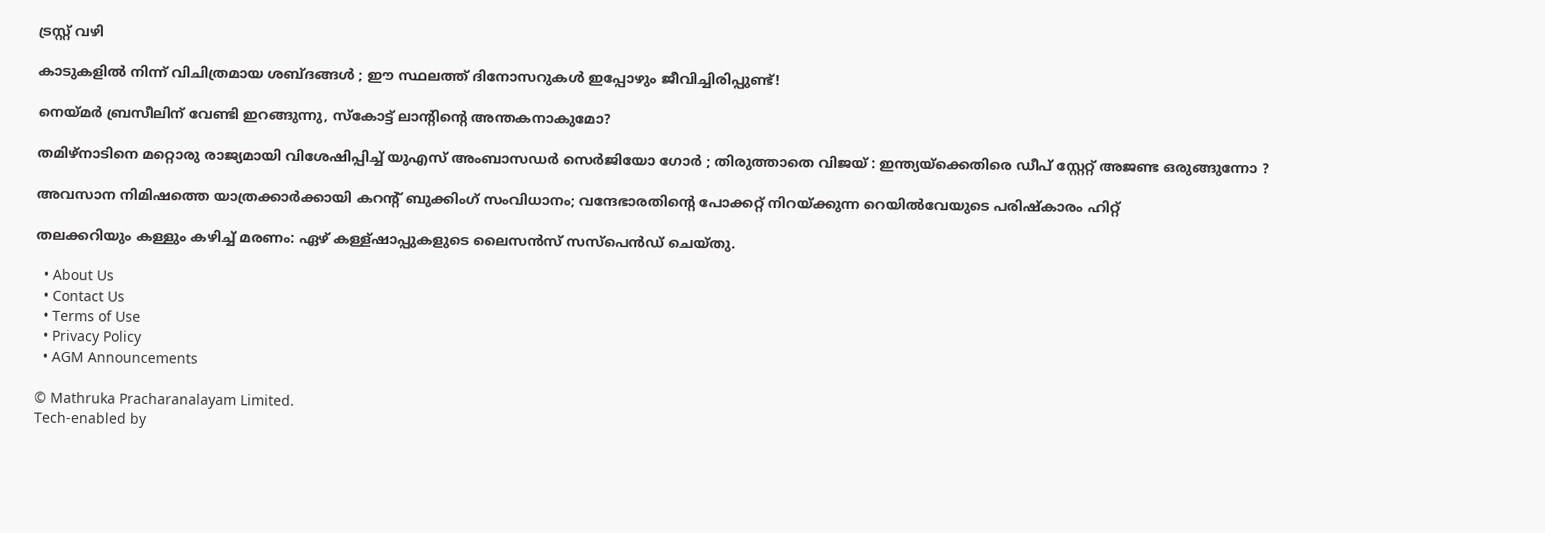ട്രസ്റ്റ് വഴി

കാടുകളിൽ നിന്ന് വിചിത്രമായ ശബ്ദങ്ങൾ ; ഈ സ്ഥലത്ത് ദിനോസറുകൾ ഇപ്പോഴും ജീവിച്ചിരിപ്പുണ്ട്!

നെയ്‌മര്‍ ബ്രസീലിന് വേണ്ടി ഇറങ്ങുന്നു, സ്കോട്ട് ലാന്‍റിന്റെ അന്തകനാകുമോ?

തമിഴ്നാടിനെ മറ്റൊരു രാജ്യമായി വിശേഷിപ്പിച്ച് യുഎസ് അംബാസഡർ സെർജിയോ ഗോർ ; തിരുത്താതെ വിജയ് : ഇന്ത്യയ്‌ക്കെതിരെ ഡീപ് സ്റ്റേറ്റ് അജണ്ട ഒരുങ്ങുന്നോ ?

അവസാന നിമിഷത്തെ യാത്രക്കാർക്കായി കറന്റ് ബുക്കിംഗ് സംവിധാനം; വന്ദേഭാരതിന്റെ പോക്കറ്റ് നിറയ്‌ക്കുന്ന റെയില്‍വേയുടെ പരിഷ്കാരം ഹിറ്റ്

തലക്കറിയും കള്ളും കഴിച്ച് മരണം: ഏഴ് കള്ള്ഷാപ്പുകളുടെ ലൈസന്‍സ് സസ്പെന്‍ഡ് ചെയ്തു.

  • About Us
  • Contact Us
  • Terms of Use
  • Privacy Policy
  • AGM Announcements

© Mathruka Pracharanalayam Limited.
Tech-enabled by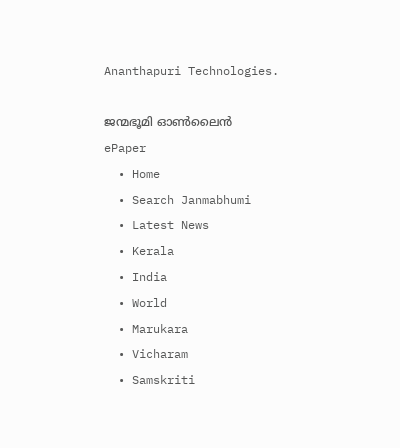Ananthapuri Technologies.

ജന്മഭൂമി ഓണ്‍ലൈന്‍
ePaper
  • Home
  • Search Janmabhumi
  • Latest News
  • Kerala
  • India
  • World
  • Marukara
  • Vicharam
  • Samskriti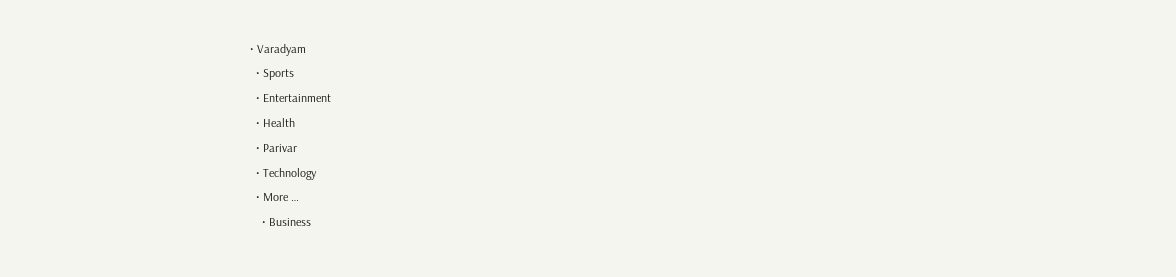• Varadyam
  • Sports
  • Entertainment
  • Health
  • Parivar
  • Technology
  • More …
    • Business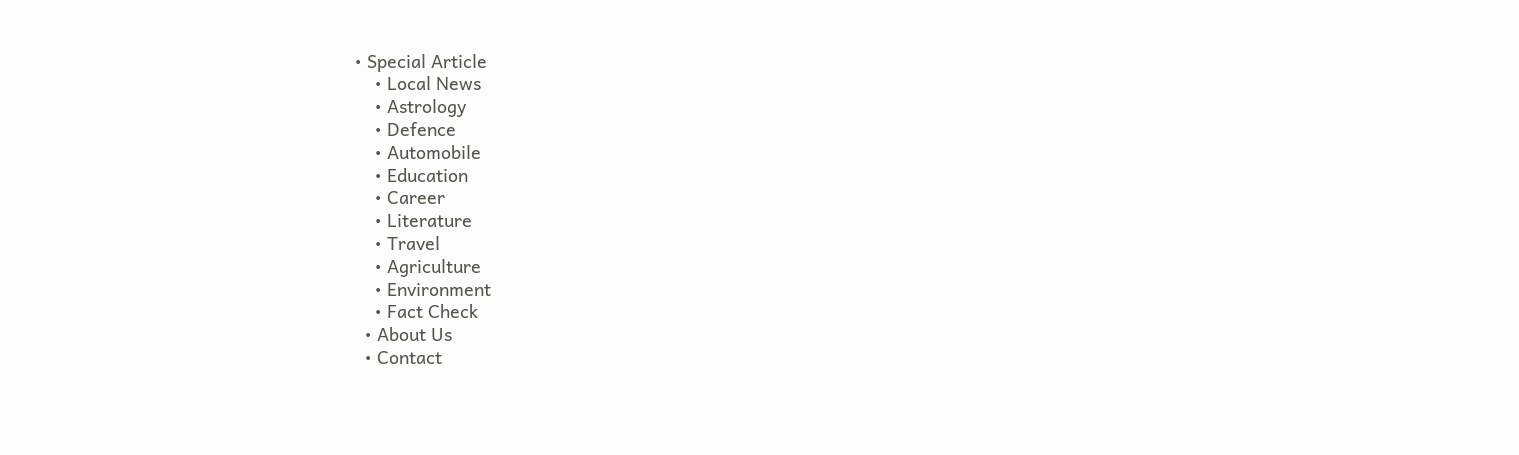• Special Article
    • Local News
    • Astrology
    • Defence
    • Automobile
    • Education
    • Career
    • Literature
    • Travel
    • Agriculture
    • Environment
    • Fact Check
  • About Us
  • Contact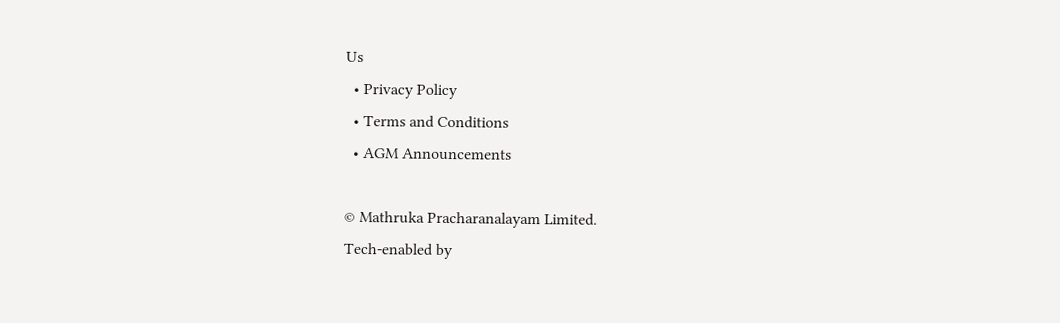Us
  • Privacy Policy
  • Terms and Conditions
  • AGM Announcements

© Mathruka Pracharanalayam Limited.
Tech-enabled by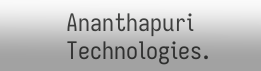Ananthapuri Technologies.